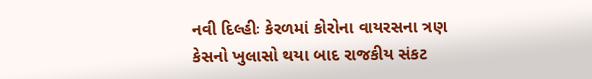નવી દિલ્હીઃ કેરળમાં કોરોના વાયરસના ત્રણ કેસનો ખુલાસો થયા બાદ રાજકીય સંકટ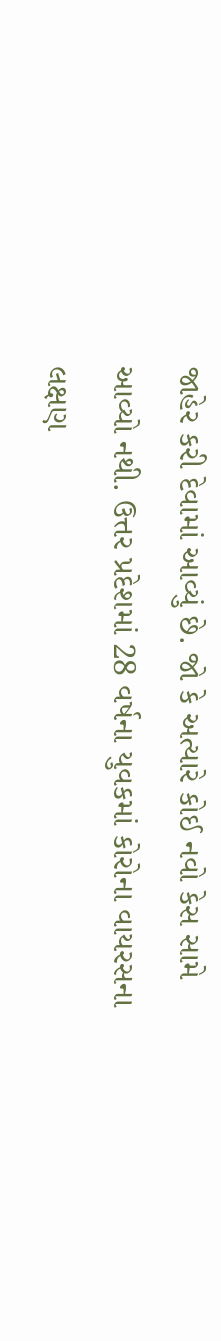જાહેર કરી દેવામાં આવ્યું છે. જો કે અત્યારે કોઈ નવો કેસ સામે આવ્યો નથી. ઉત્તર પ્રદેશમાં 28 વર્ષના યુવકમાં કોરોના વાયરસના લક્ષણ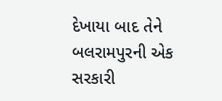દેખાયા બાદ તેને બલરામપુરની એક સરકારી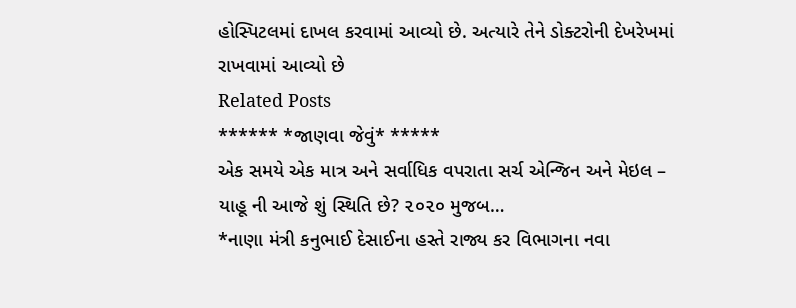હોસ્પિટલમાં દાખલ કરવામાં આવ્યો છે. અત્યારે તેને ડોક્ટરોની દેખરેખમાં રાખવામાં આવ્યો છે
Related Posts
****** *જાણવા જેવું* *****
એક સમયે એક માત્ર અને સર્વાધિક વપરાતા સર્ચ એન્જિન અને મેઇલ – યાહૂ ની આજે શું સ્થિતિ છે? ૨૦૨૦ મુજબ…
*નાણા મંત્રી કનુભાઈ દેસાઈના હસ્તે રાજ્ય કર વિભાગના નવા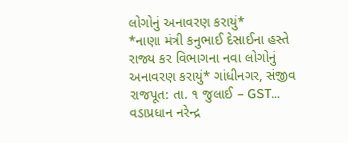લોગોનું અનાવરણ કરાયું*
*નાણા મંત્રી કનુભાઈ દેસાઈના હસ્તે રાજ્ય કર વિભાગના નવા લોગોનું અનાવરણ કરાયું* ગાંધીનગર, સંજીવ રાજપૂત: તા. ૧ જુલાઈ – GST…
વડાપ્રધાન નરેન્દ્ર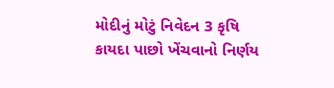મોદીનું મોટું નિવેદન 3 કૃષિ કાયદા પાછો ખેંચવાનો નિર્ણય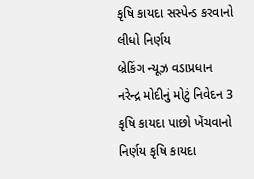કૃષિ કાયદા સસ્પેન્ડ કરવાનો લીધો નિર્ણય
બ્રેકિંગ ન્યૂઝ વડાપ્રધાન નરેન્દ્ર મોદીનું મોટું નિવેદન 3 કૃષિ કાયદા પાછો ખેંચવાનો નિર્ણય કૃષિ કાયદા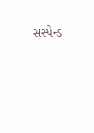સસ્પેન્ડ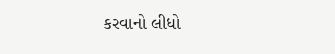કરવાનો લીધો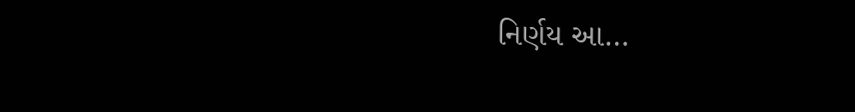નિર્ણય આ…